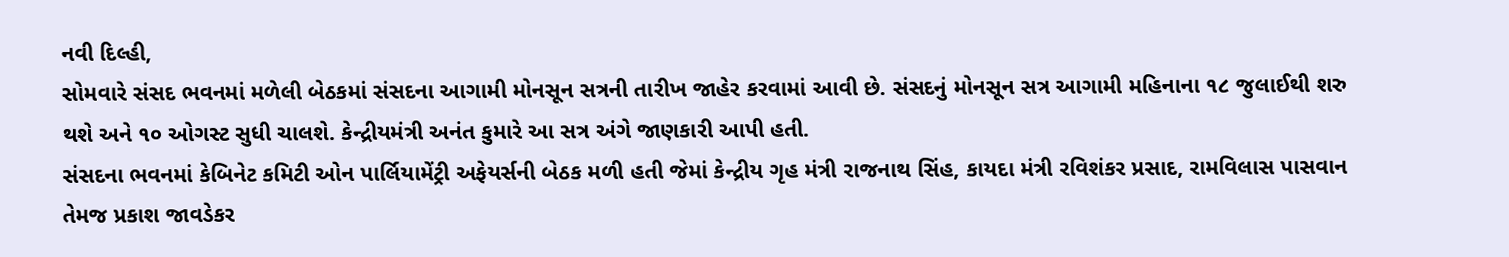નવી દિલ્હી,
સોમવારે સંસદ ભવનમાં મળેલી બેઠકમાં સંસદના આગામી મોનસૂન સત્રની તારીખ જાહેર કરવામાં આવી છે. સંસદનું મોનસૂન સત્ર આગામી મહિનાના ૧૮ જુલાઈથી શરુ થશે અને ૧૦ ઓગસ્ટ સુધી ચાલશે. કેન્દ્રીયમંત્રી અનંત કુમારે આ સત્ર અંગે જાણકારી આપી હતી.
સંસદના ભવનમાં કેબિનેટ કમિટી ઓન પાર્લિયામેંટ્રી અફેયર્સની બેઠક મળી હતી જેમાં કેન્દ્રીય ગૃહ મંત્રી રાજનાથ સિંહ, કાયદા મંત્રી રવિશંકર પ્રસાદ, રામવિલાસ પાસવાન તેમજ પ્રકાશ જાવડેકર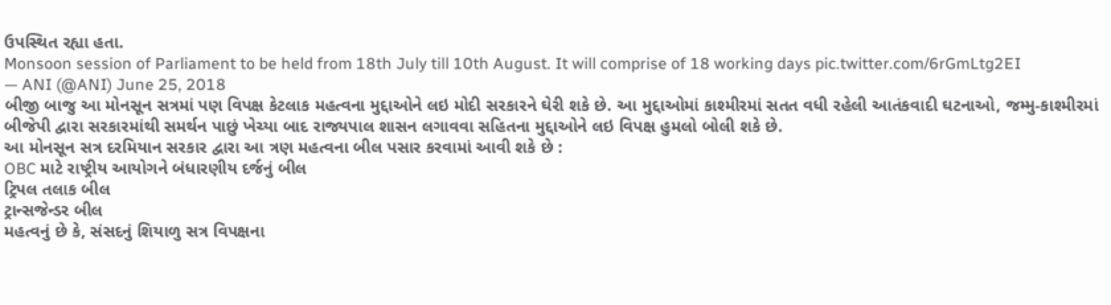ઉપસ્થિત રહ્યા હતા.
Monsoon session of Parliament to be held from 18th July till 10th August. It will comprise of 18 working days pic.twitter.com/6rGmLtg2EI
— ANI (@ANI) June 25, 2018
બીજી બાજુ આ મોનસૂન સત્રમાં પણ વિપક્ષ કેટલાક મહત્વના મુદ્દાઓને લઇ મોદી સરકારને ઘેરી શકે છે. આ મુદ્દાઓમાં કાશ્મીરમાં સતત વધી રહેલી આતંકવાદી ઘટનાઓ, જમ્મુ-કાશ્મીરમાં બીજેપી દ્વારા સરકારમાંથી સમર્થન પાછું ખેચ્યા બાદ રાજ્યપાલ શાસન લગાવવા સહિતના મુદ્દાઓને લઇ વિપક્ષ હુમલો બોલી શકે છે.
આ મોનસૂન સત્ર દરમિયાન સરકાર દ્વારા આ ત્રણ મહત્વના બીલ પસાર કરવામાં આવી શકે છે :
OBC માટે રાષ્ટ્રીય આયોગને બંધારણીય દર્જનું બીલ
ટ્રિપલ તલાક બીલ
ટ્રાન્સજેન્ડર બીલ
મહત્વનું છે કે, સંસદનું શિયાળુ સત્ર વિપક્ષના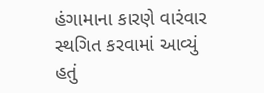હંગામાના કારણે વારંવાર સ્થગિત કરવામાં આવ્યું હતું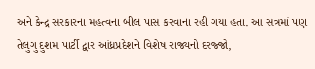અને કેન્દ્ર સરકારના મહત્વના બીલ પાસ કરવાના રહી ગયા હતા. આ સત્રમાં પણ તેલુગુ દુશમ પાર્ટી દ્વાર આંધ્રપ્રદેશને વિશેષ રાજ્યનો દરજ્જો,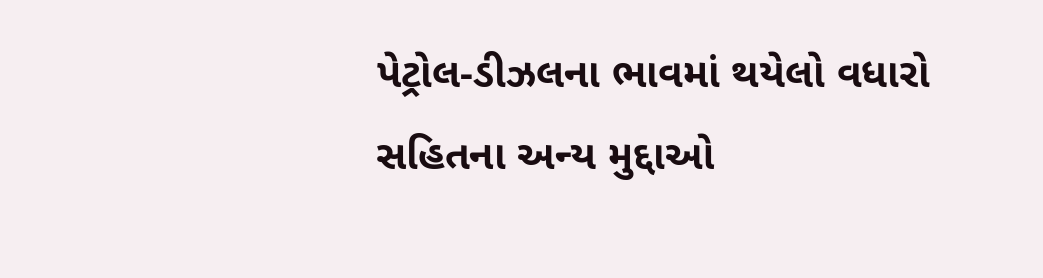પેટ્રોલ-ડીઝલના ભાવમાં થયેલો વધારો સહિતના અન્ય મુદ્દાઓ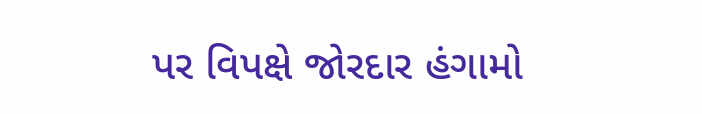પર વિપક્ષે જોરદાર હંગામો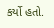કર્યો હતો.